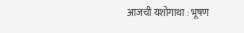आजची यशोगाथा : भूषण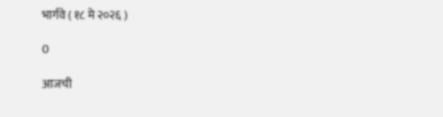भार्गवे ( १८ मे २०२६ )

0

आजची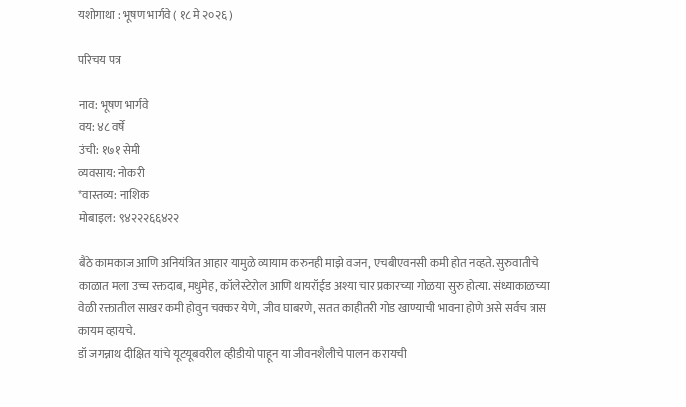यशोगाथा : भूषण भार्गवे ( १८ मे २०२६ )

परिचय पत्र

नाव: भूषण भार्गवे
वय: ४८ वर्षे
उंची: १७१ सेमी
व्यवसाय: नोकरी
*वास्तव्य: नाशिक
मोबाइल: ९४२२२६६४२२

बैठे कामकाज आणि अनियंत्रित आहार यामुळे व्यायाम करुनही माझे वजन, एचबीएवनसी कमी होत नव्हते. सुरुवातीचे काळात मला उच्च रक्तदाब, मधुमेह, कॉलेस्टेरोल आणि थायरॉईड अश्या चार प्रकारच्या गोळया सुरु होत्या. संध्याकाळच्या वेळी रक्तातील साखर कमी होवुन चक्कर येणे, जीव घाबरणे, सतत काहीतरी गोड खाण्याची भावना होणे असे सर्वच त्रास कायम व्हायचे.
डॉ जगन्नाथ दीक्षित यांचे यूटयूबवरील व्हीडीयो पाहून या जीवनशैलीचे पालन करायची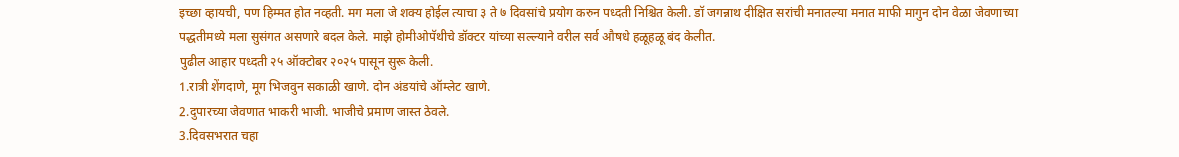इच्छा व्हायची, पण हिम्मत होत नव्हती. मग मला जे शक्य होईल त्याचा ३ ते ७ दिवसांचे प्रयोग करुन पध्दती निश्चित केली. डॉ जगन्नाथ दीक्षित सरांची मनातल्या मनात माफी मागुन दोन वेळा जेवणाच्या पद्धतीमध्ये मला सुसंगत असणारे बदल केले. माझे होमीओपॅथीचे डॉक्टर यांच्या सल्ल्याने वरील सर्व औषधे हळूहळू बंद केलीत.
पुढील आहार पध्दती २५ ऑक्टोबर २०२५ पासून सुरू केली.
1.रात्री शेंगदाणे, मूग भिजवुन सकाळी खाणे. दोन अंडयांचे ऑम्लेट खाणे.
2.दुपारच्या जेवणात भाकरी भाजी. भाजीचे प्रमाण जास्त ठेवले.
3.दिवसभरात चहा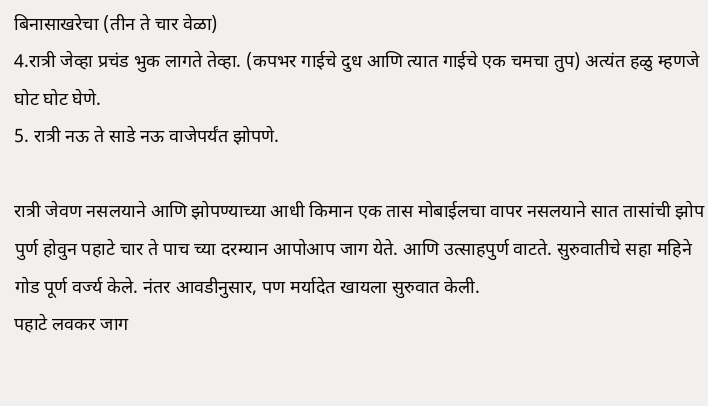बिनासाखरेचा (तीन ते चार वेळा)
4.रात्री जेव्हा प्रचंड भुक लागते तेव्हा. (कपभर गाईचे दुध आणि त्यात गाईचे एक चमचा तुप) अत्यंत हळु म्हणजे घोट घोट घेणे.
5. रात्री नऊ ते साडे नऊ वाजेपर्यंत झोपणे.

रात्री जेवण नसलयाने आणि झोपण्याच्या आधी किमान एक तास मोबाईलचा वापर नसलयाने सात तासांची झोप पुर्ण होवुन पहाटे चार ते पाच च्या दरम्यान आपोआप जाग येते. आणि उत्साहपुर्ण वाटते. सुरुवातीचे सहा महिने गोड पूर्ण वर्ज्य केले. नंतर आवडीनुसार, पण मर्यादेत खायला सुरुवात केली.
पहाटे लवकर जाग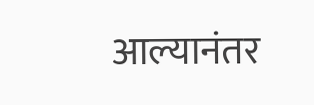आल्यानंतर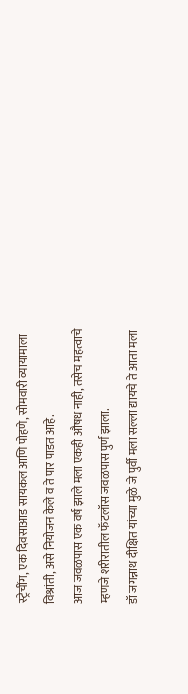स्ट्रेचींग, एक दिवसाआड सायकल आणि पोहणे, सोमवारी व्यायामाला विश्रांती, असे नियोजन केले व ते पार पाडत आहे.
आज जवळपास एक वर्ष झाले मला एकही औषध नाही, तसेच महत्वाचे म्हणजे शरीरातील फॅटलॉस जवळपास पुर्ण झाला.
डॉ जगन्नाथ दीक्षित यांच्या मुळे जे पुर्वी मला सल्ला द्यायचे ते आता मला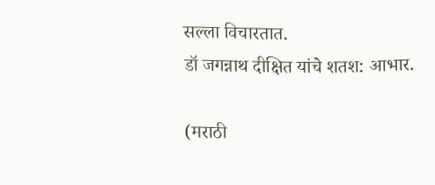सल्ला विचारतात.
डॉ जगन्नाथ दीक्षित यांचे शतश: आभार.

(मराठी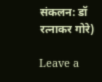संकलन: डॉ रत्नाकर गोरे)

Leave a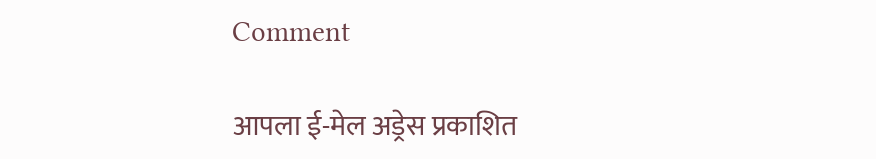Comment

आपला ई-मेल अड्रेस प्रकाशित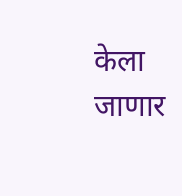केला जाणार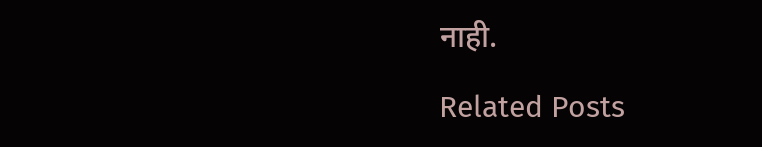नाही.

Related Posts